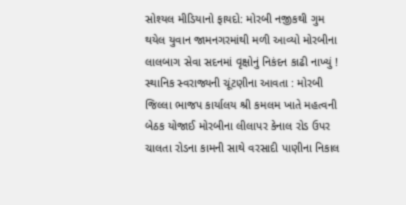સોશ્યલ મીડિયાનો ફાયદો: મોરબી નજીકથી ગુમ થયેલ યુવાન જામનગરમાંથી મળી આવ્યો મોરબીના લાલબાગ સેવા સદનમાં વૃક્ષોનું નિકંદન કાઢી નાખ્યું ! સ્થાનિક સ્વરાજ્યની ચૂંટણીના આવતા : મોરબી જિલ્લા ભાજપ કાર્યાલય શ્રી કમલમ ખાતે મહત્વની બેઠક યોજાઈ મોરબીના લીલાપર કેનાલ રોડ ઉપર ચાલતા રોડના કામની સાથે વરસાદી પાણીના નિકાલ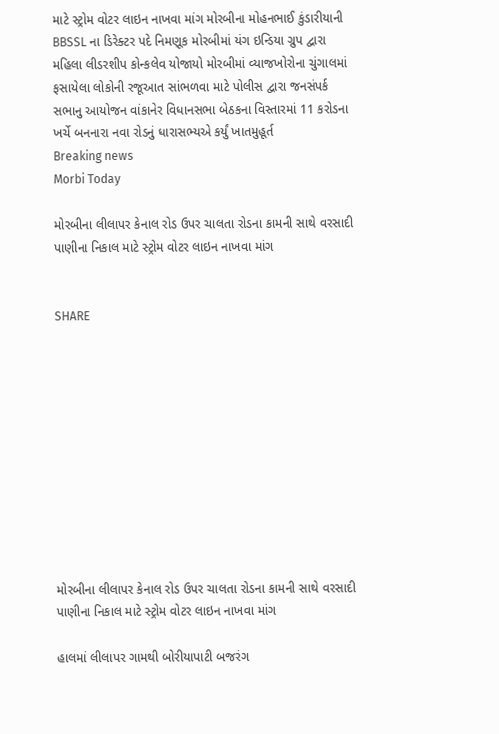માટે સ્ટ્રોમ વોટર લાઇન નાખવા માંગ મોરબીના મોહનભાઈ કુંડારીયાની BBSSL ના ડિરેક્ટર પદે નિમણૂક મોરબીમાં યંગ ઇન્ડિયા ગ્રુપ દ્વારા મહિલા લીડરશીપ કોન્કલેવ યોજાયો મોરબીમાં વ્યાજખોરોના ચુંગાલમાં ફસાયેલા લોકોની રજૂઆત સાંભળવા માટે પોલીસ દ્વારા જનસંપર્ક સભાનુ આયોજન વાંકાનેર વિધાનસભા બેઠકના વિસ્તારમાં 11 કરોડના ખર્ચે બનનારા નવા રોડનું ધારાસભ્યએ કર્યું ખાતમુહૂર્ત
Breaking news
Morbi Today

મોરબીના લીલાપર કેનાલ રોડ ઉપર ચાલતા રોડના કામની સાથે વરસાદી પાણીના નિકાલ માટે સ્ટ્રોમ વોટર લાઇન નાખવા માંગ


SHARE











મોરબીના લીલાપર કેનાલ રોડ ઉપર ચાલતા રોડના કામની સાથે વરસાદી પાણીના નિકાલ માટે સ્ટ્રોમ વોટર લાઇન નાખવા માંગ

હાલમાં લીલાપર ગામથી બોરીયાપાટી બજરંગ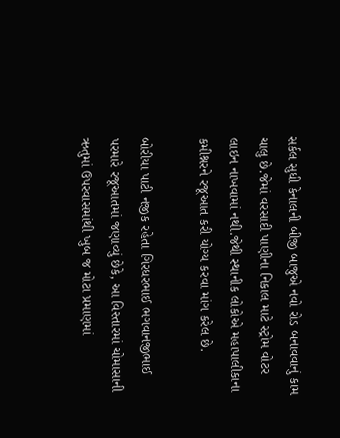સર્કલ સુધી કેનાલની બીજી બાજુએ નવો રોડ બનાવવાનું કામ ચાલુ છે.જેમાં વરસાદી પાણીના નિકાલ માટે સ્ટ્રોમ વોટર લાઇન નાખવામાં નથી.જેથી સ્થાનીક લોકોએ મહાપાલીકાના કમીશ્નરને રજૂઆત કરી યોગ્ય કરવા માંગ કરેલ છે.

બોરીયા પાટી નજીક રહેતા ગિરધરભાઈ ભગવાનજીભાઈ પરમારે રજૂઆતમાં જણાવ્યું છેકે, આ વિસ્તારમાં ચોમાસાની ઋતુમાં ઉપરવાસમાંથી ખુબ જ મોટા પ્રમાણમાં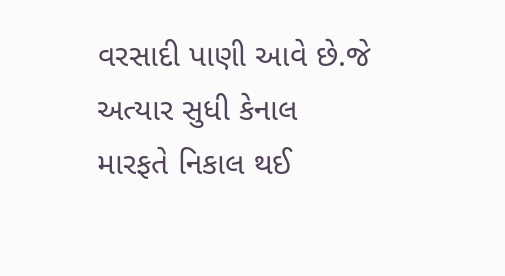વરસાદી પાણી આવે છે.જે અત્યાર સુધી કેનાલ મારફતે નિકાલ થઈ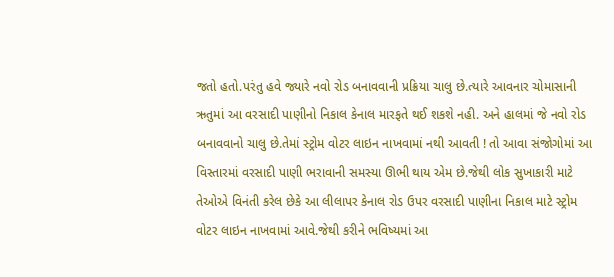જતો હતો.પરંતુ હવે જ્યારે નવો રોડ બનાવવાની પ્રક્રિયા ચાલુ છે.ત્યારે આવનાર ચોમાસાની ઋતુમાં આ વરસાદી પાણીનો નિકાલ કેનાલ મારફતે થઈ શકશે નહી. અને હાલમાં જે નવો રોડ બનાવવાનો ચાલુ છે.તેમાં સ્ટ્રોમ વોટર લાઇન નાખવામાં નથી આવતી ! તો આવા સંજોગોમાં આ વિસ્તારમાં વરસાદી પાણી ભરાવાની સમસ્યા ઊભી થાય એમ છે.જેથી લોક સુખાકારી માટે તેઓએ વિનંતી કરેલ છેકે આ લીલાપર કેનાલ રોડ ઉપર વરસાદી પાણીના નિકાલ માટે સ્ટ્રોમ વોટર લાઇન નાખવામાં આવે.જેથી કરીને ભવિષ્યમાં આ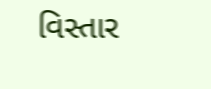વિસ્તાર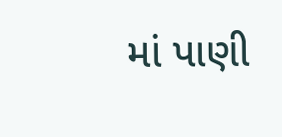માં પાણી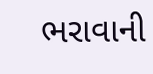ભરાવાની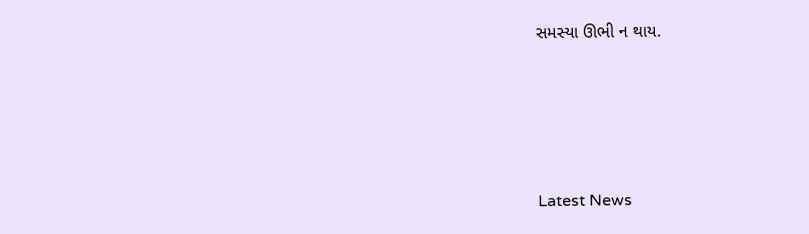સમસ્યા ઊભી ન થાય.






Latest News